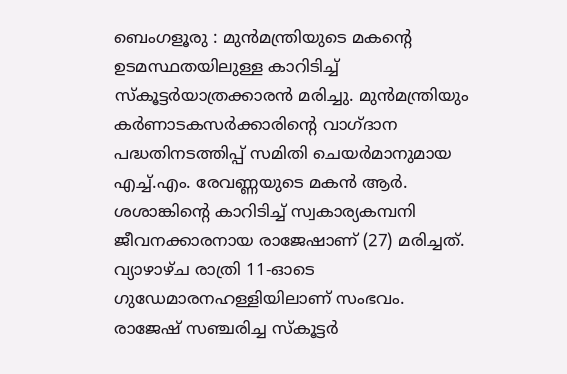ബെംഗളൂരു : മുൻമന്ത്രിയുടെ മകന്റെ ഉടമസ്ഥതയിലുള്ള കാറിടിച്ച് സ്കൂട്ടർയാത്രക്കാരൻ മരിച്ചു. മുൻമന്ത്രിയും കർണാടകസർക്കാരിന്റെ വാഗ്ദാന പദ്ധതിനടത്തിപ്പ് സമിതി ചെയർമാനുമായ എച്ച്.എം. രേവണ്ണയുടെ മകൻ ആർ. ശശാങ്കിന്റെ കാറിടിച്ച് സ്വകാര്യകമ്പനി ജീവനക്കാരനായ രാജേഷാണ് (27) മരിച്ചത്. വ്യാഴാഴ്ച രാത്രി 11-ഓടെ ഗുഡേമാരനഹള്ളിയിലാണ് സംഭവം.
രാജേഷ് സഞ്ചരിച്ച സ്കൂട്ടർ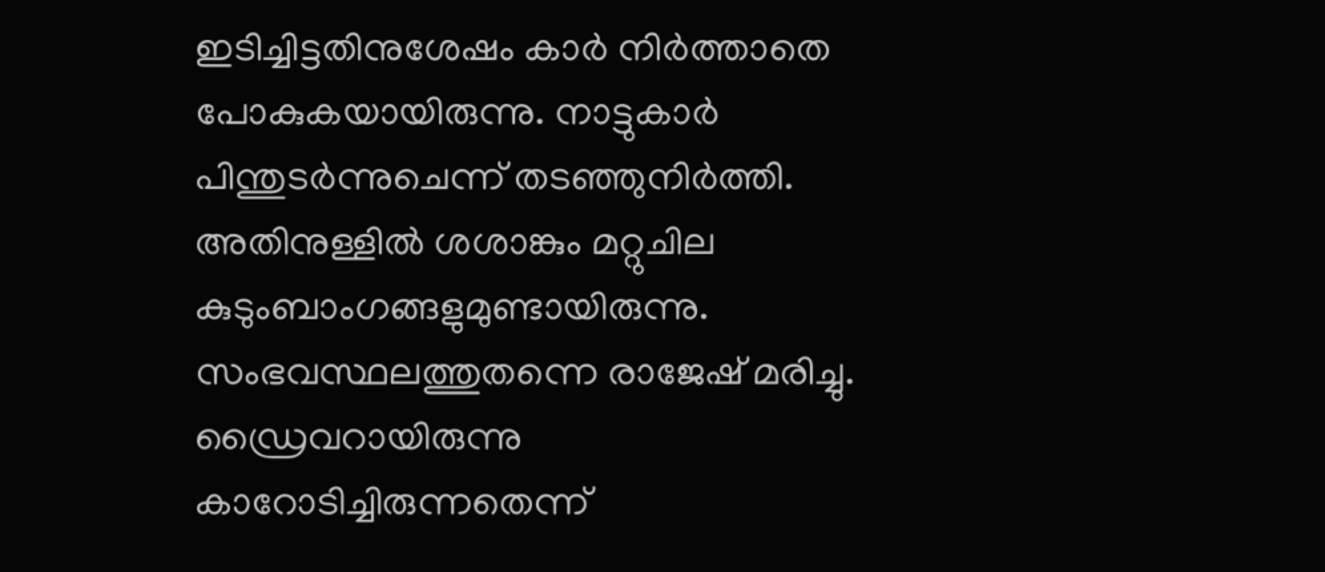ഇടിച്ചിട്ടതിനുശേഷം കാർ നിർത്താതെ പോകുകയായിരുന്നു. നാട്ടുകാർ പിന്തുടർന്നുചെന്ന് തടഞ്ഞുനിർത്തി. അതിനുള്ളിൽ ശശാങ്കും മറ്റുചില കുടുംബാംഗങ്ങളുമുണ്ടായിരുന്നു. സംഭവസ്ഥലത്തുതന്നെ രാജേഷ് മരിച്ചു.
ഡ്രൈവറായിരുന്നു കാറോടിച്ചിരുന്നതെന്ന്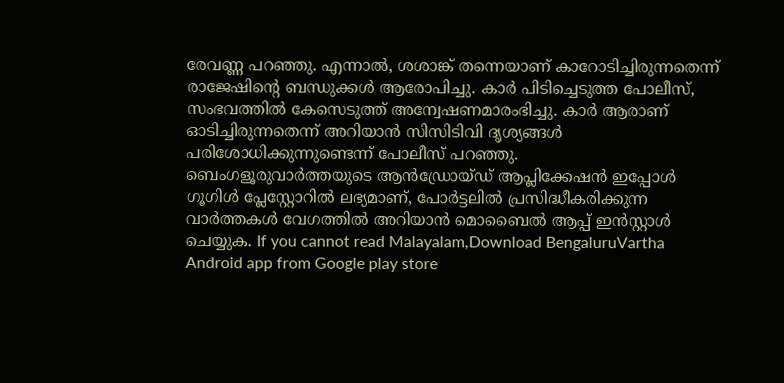രേവണ്ണ പറഞ്ഞു. എന്നാൽ, ശശാങ്ക് തന്നെയാണ് കാറോടിച്ചിരുന്നതെന്ന് രാജേഷിന്റെ ബന്ധുക്കൾ ആരോപിച്ചു. കാർ പിടിച്ചെടുത്ത പോലീസ്, സംഭവത്തിൽ കേസെടുത്ത് അന്വേഷണമാരംഭിച്ചു. കാർ ആരാണ് ഓടിച്ചിരുന്നതെന്ന് അറിയാൻ സിസിടിവി ദൃശ്യങ്ങൾ പരിശോധിക്കുന്നുണ്ടെന്ന് പോലീസ് പറഞ്ഞു.
ബെംഗളൂരുവാർത്തയുടെ ആൻഡ്രോയ്ഡ് ആപ്ലിക്കേഷൻ ഇപ്പോൾ ഗൂഗിൾ പ്ലേസ്റ്റോറിൽ ലഭ്യമാണ്, പോർട്ടലിൽ പ്രസിദ്ധീകരിക്കുന്ന വാർത്തകൾ വേഗത്തിൽ അറിയാൻ മൊബൈൽ ആപ്പ് ഇൻസ്റ്റാൾ ചെയ്യുക. If you cannot read Malayalam,Download BengaluruVartha Android app from Google play store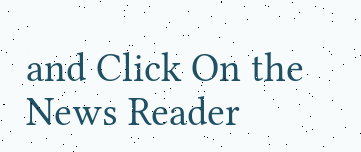and Click On the News Reader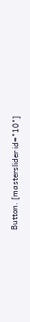Button. [masterslider id="10"]